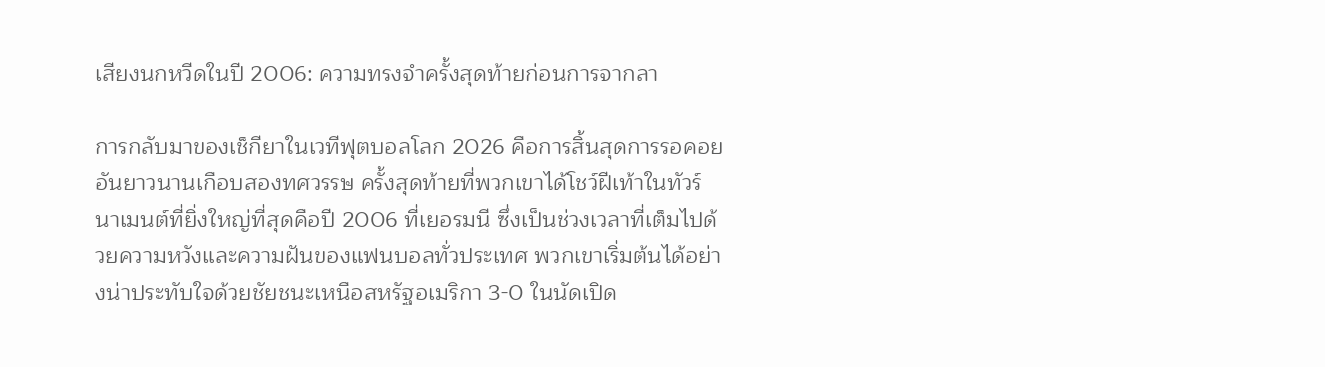เสียงนกหวีดในปี 2006: ความทรงจำครั้งสุดท้ายก่อนการจากลา

การกลับมาของเช็กียาในเวทีฟุตบอลโลก 2026 คือการสิ้นสุดการรอคอยอันยาวนานเกือบสองทศวรรษ ครั้งสุดท้ายที่พวกเขาได้โชว์ฝีเท้าในทัวร์นาเมนต์ที่ยิ่งใหญ่ที่สุดคือปี 2006 ที่เยอรมนี ซึ่งเป็นช่วงเวลาที่เต็มไปด้วยความหวังและความฝันของแฟนบอลทั่วประเทศ พวกเขาเริ่มต้นได้อย่างน่าประทับใจด้วยชัยชนะเหนือสหรัฐอเมริกา 3-0 ในนัดเปิด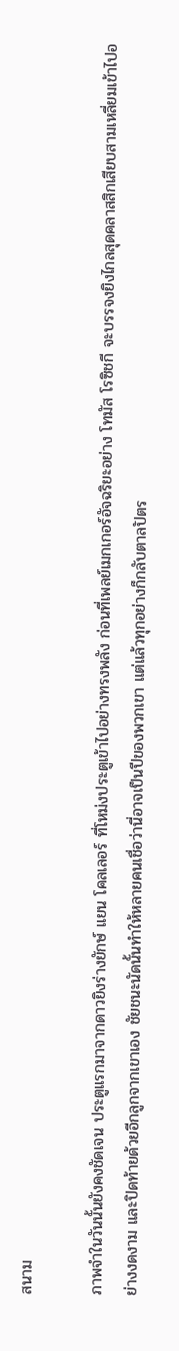สนาม

ภาพจำในวันนั้นยังคงชัดเจน ประตูแรกมาจากดาวยิงร่างยักษ์ แยน โคลเลอร์ ที่โหม่งประตูเข้าไปอย่างทรงพลัง ก่อนที่เพลย์เมกเกอร์อัจฉริยะอย่าง โทมัส โรซิชกี จะบรรจงยิงไกลสุดคลาสสิกเสียบสามเหลี่ยมเข้าไปอย่างงดงาม และปิดท้ายด้วยอีกลูกจากเขาเอง ชัยชนะนัดนั้นทำให้หลายคนเชื่อว่านี่อาจเป็นปีของพวกเขา แต่แล้วทุกอย่างก็กลับตาลปัตร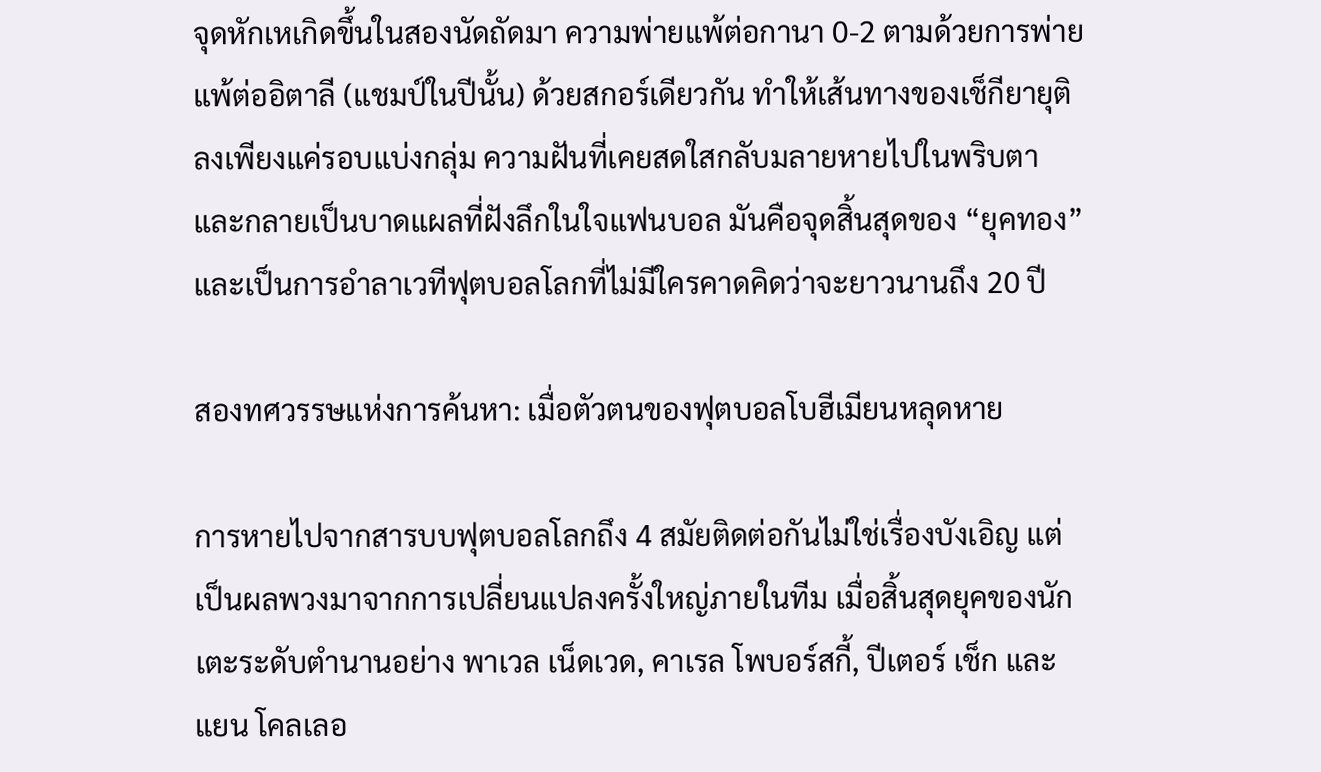จุดหักเหเกิดขึ้นในสองนัดถัดมา ความพ่ายแพ้ต่อกานา 0-2 ตามด้วยการพ่ายแพ้ต่ออิตาลี (แชมป์ในปีนั้น) ด้วยสกอร์เดียวกัน ทำให้เส้นทางของเช็กียายุติลงเพียงแค่รอบแบ่งกลุ่ม ความฝันที่เคยสดใสกลับมลายหายไปในพริบตา และกลายเป็นบาดแผลที่ฝังลึกในใจแฟนบอล มันคือจุดสิ้นสุดของ “ยุคทอง” และเป็นการอำลาเวทีฟุตบอลโลกที่ไม่มีใครคาดคิดว่าจะยาวนานถึง 20 ปี

สองทศวรรษแห่งการค้นหา: เมื่อตัวตนของฟุตบอลโบฮีเมียนหลุดหาย

การหายไปจากสารบบฟุตบอลโลกถึง 4 สมัยติดต่อกันไม่ใช่เรื่องบังเอิญ แต่เป็นผลพวงมาจากการเปลี่ยนแปลงครั้งใหญ่ภายในทีม เมื่อสิ้นสุดยุคของนักเตะระดับตำนานอย่าง พาเวล เน็ดเวด, คาเรล โพบอร์สกี้, ปีเตอร์ เช็ก และ แยน โคลเลอ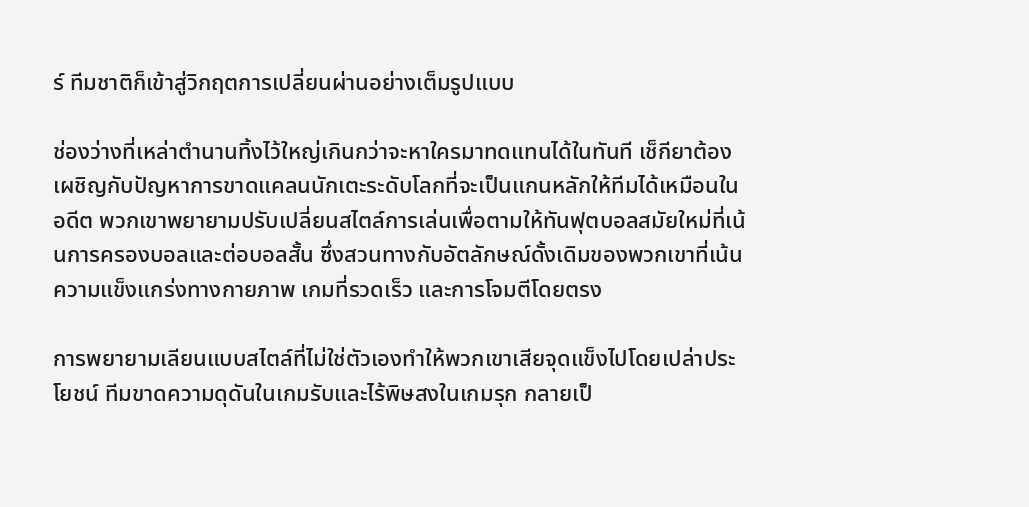ร์ ทีมชาติก็เข้าสู่วิกฤตการเปลี่ยนผ่านอย่างเต็มรูปแบบ

ช่องว่างที่เหล่าตำนานทิ้งไว้ใหญ่เกินกว่าจะหาใครมาทดแทนได้ในทันที เช็กียาต้องเผชิญกับปัญหาการขาดแคลนนักเตะระดับโลกที่จะเป็นแกนหลักให้ทีมได้เหมือนในอดีต พวกเขาพยายามปรับเปลี่ยนสไตล์การเล่นเพื่อตามให้ทันฟุตบอลสมัยใหม่ที่เน้นการครองบอลและต่อบอลสั้น ซึ่งสวนทางกับอัตลักษณ์ดั้งเดิมของพวกเขาที่เน้นความแข็งแกร่งทางกายภาพ เกมที่รวดเร็ว และการโจมตีโดยตรง

การพยายามเลียนแบบสไตล์ที่ไม่ใช่ตัวเองทำให้พวกเขาเสียจุดแข็งไปโดยเปล่าประโยชน์ ทีมขาดความดุดันในเกมรับและไร้พิษสงในเกมรุก กลายเป็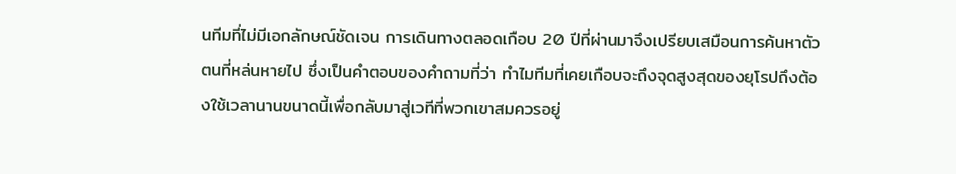นทีมที่ไม่มีเอกลักษณ์ชัดเจน การเดินทางตลอดเกือบ 20 ปีที่ผ่านมาจึงเปรียบเสมือนการค้นหาตัวตนที่หล่นหายไป ซึ่งเป็นคำตอบของคำถามที่ว่า ทำไมทีมที่เคยเกือบจะถึงจุดสูงสุดของยุโรปถึงต้องใช้เวลานานขนาดนี้เพื่อกลับมาสู่เวทีที่พวกเขาสมควรอยู่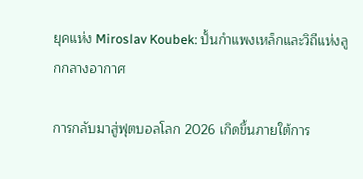ยุคแห่ง Miroslav Koubek: ปั้นกำแพงเหล็กและวิถีแห่งลูกกลางอากาศ

การกลับมาสู่ฟุตบอลโลก 2026 เกิดขึ้นภายใต้การ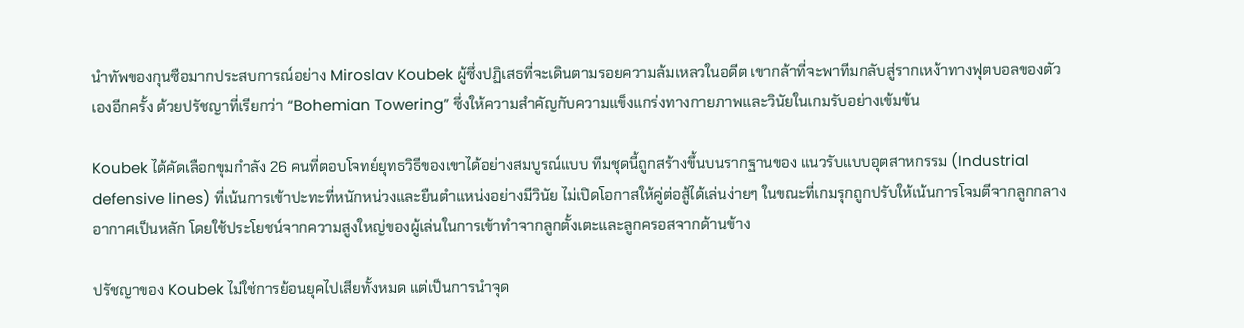นำทัพของกุนซือมากประสบการณ์อย่าง Miroslav Koubek ผู้ซึ่งปฏิเสธที่จะเดินตามรอยความล้มเหลวในอดีต เขากล้าที่จะพาทีมกลับสู่รากเหง้าทางฟุตบอลของตัวเองอีกครั้ง ด้วยปรัชญาที่เรียกว่า “Bohemian Towering” ซึ่งให้ความสำคัญกับความแข็งแกร่งทางกายภาพและวินัยในเกมรับอย่างเข้มข้น

Koubek ได้คัดเลือกขุมกำลัง 26 คนที่ตอบโจทย์ยุทธวิธีของเขาได้อย่างสมบูรณ์แบบ ทีมชุดนี้ถูกสร้างขึ้นบนรากฐานของ แนวรับแบบอุตสาหกรรม (Industrial defensive lines) ที่เน้นการเข้าปะทะที่หนักหน่วงและยืนตำแหน่งอย่างมีวินัย ไม่เปิดโอกาสให้คู่ต่อสู้ได้เล่นง่ายๆ ในขณะที่เกมรุกถูกปรับให้เน้นการโจมตีจากลูกกลางอากาศเป็นหลัก โดยใช้ประโยชน์จากความสูงใหญ่ของผู้เล่นในการเข้าทำจากลูกตั้งเตะและลูกครอสจากด้านข้าง

ปรัชญาของ Koubek ไม่ใช่การย้อนยุคไปเสียทั้งหมด แต่เป็นการนำจุด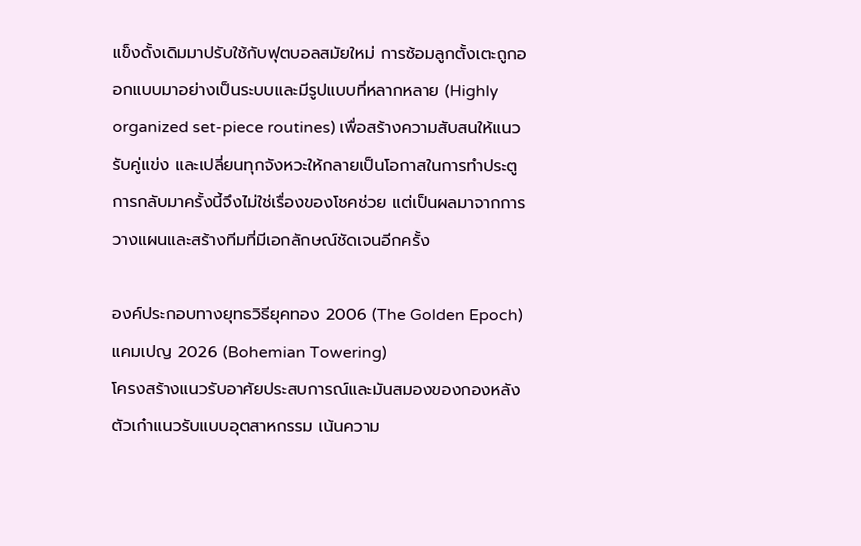แข็งดั้งเดิมมาปรับใช้กับฟุตบอลสมัยใหม่ การซ้อมลูกตั้งเตะถูกออกแบบมาอย่างเป็นระบบและมีรูปแบบที่หลากหลาย (Highly organized set-piece routines) เพื่อสร้างความสับสนให้แนวรับคู่แข่ง และเปลี่ยนทุกจังหวะให้กลายเป็นโอกาสในการทำประตู การกลับมาครั้งนี้จึงไม่ใช่เรื่องของโชคช่วย แต่เป็นผลมาจากการวางแผนและสร้างทีมที่มีเอกลักษณ์ชัดเจนอีกครั้ง

องค์ประกอบทางยุทธวิธียุคทอง 2006 (The Golden Epoch)แคมเปญ 2026 (Bohemian Towering)
โครงสร้างแนวรับอาศัยประสบการณ์และมันสมองของกองหลังตัวเก๋าแนวรับแบบอุตสาหกรรม เน้นความ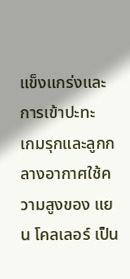แข็งแกร่งและการเข้าปะทะ
เกมรุกและลูกกลางอากาศใช้ความสูงของ แยน โคลเลอร์ เป็น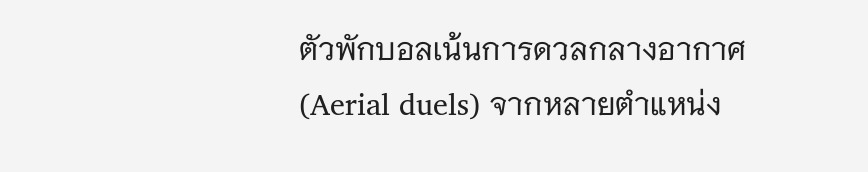ตัวพักบอลเน้นการดวลกลางอากาศ (Aerial duels) จากหลายตำแหน่ง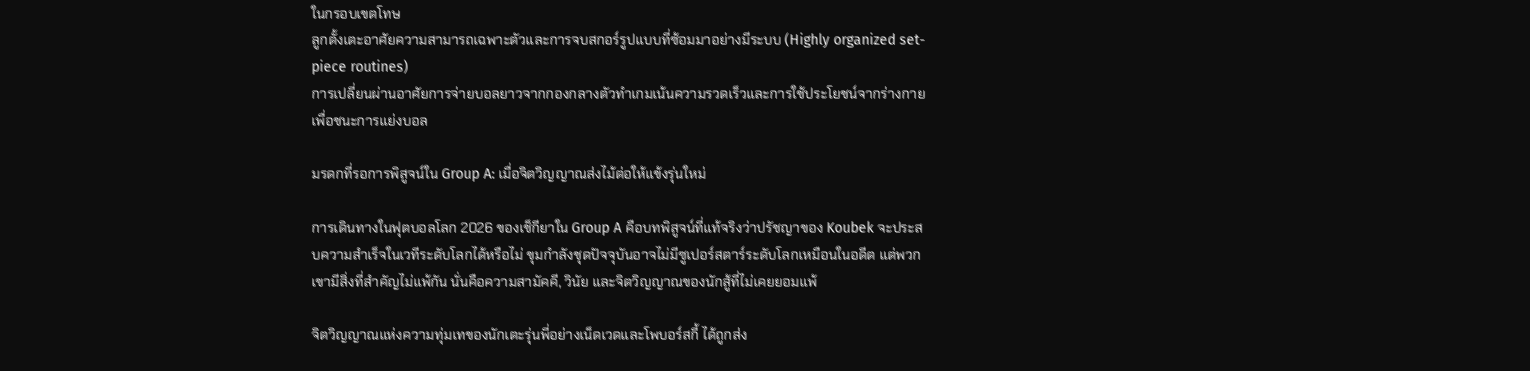ในกรอบเขตโทษ
ลูกตั้งเตะอาศัยความสามารถเฉพาะตัวและการจบสกอร์รูปแบบที่ซ้อมมาอย่างมีระบบ (Highly organized set-piece routines)
การเปลี่ยนผ่านอาศัยการจ่ายบอลยาวจากกองกลางตัวทำเกมเน้นความรวดเร็วและการใช้ประโยชน์จากร่างกายเพื่อชนะการแย่งบอล

มรดกที่รอการพิสูจน์ใน Group A: เมื่อจิตวิญญาณส่งไม้ต่อให้แข้งรุ่นใหม่

การเดินทางในฟุตบอลโลก 2026 ของเช็กียาใน Group A คือบทพิสูจน์ที่แท้จริงว่าปรัชญาของ Koubek จะประสบความสำเร็จในเวทีระดับโลกได้หรือไม่ ขุมกำลังชุดปัจจุบันอาจไม่มีซูเปอร์สตาร์ระดับโลกเหมือนในอดีต แต่พวกเขามีสิ่งที่สำคัญไม่แพ้กัน นั่นคือความสามัคคี, วินัย และจิตวิญญาณของนักสู้ที่ไม่เคยยอมแพ้

จิตวิญญาณแห่งความทุ่มเทของนักเตะรุ่นพี่อย่างเน็ดเวดและโพบอร์สกี้ ได้ถูกส่ง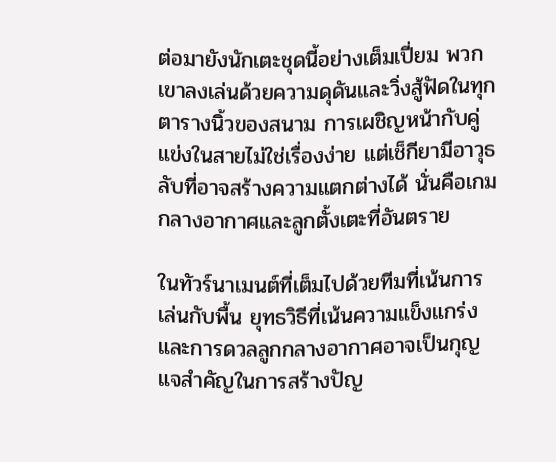ต่อมายังนักเตะชุดนี้อย่างเต็มเปี่ยม พวกเขาลงเล่นด้วยความดุดันและวิ่งสู้ฟัดในทุกตารางนิ้วของสนาม การเผชิญหน้ากับคู่แข่งในสายไม่ใช่เรื่องง่าย แต่เช็กียามีอาวุธลับที่อาจสร้างความแตกต่างได้ นั่นคือเกมกลางอากาศและลูกตั้งเตะที่อันตราย

ในทัวร์นาเมนต์ที่เต็มไปด้วยทีมที่เน้นการเล่นกับพื้น ยุทธวิธีที่เน้นความแข็งแกร่งและการดวลลูกกลางอากาศอาจเป็นกุญแจสำคัญในการสร้างปัญ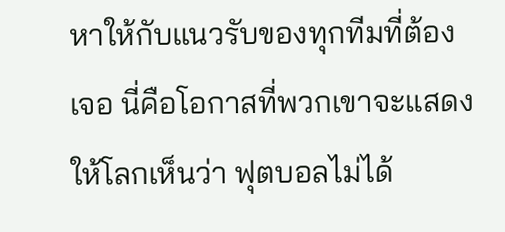หาให้กับแนวรับของทุกทีมที่ต้องเจอ นี่คือโอกาสที่พวกเขาจะแสดงให้โลกเห็นว่า ฟุตบอลไม่ได้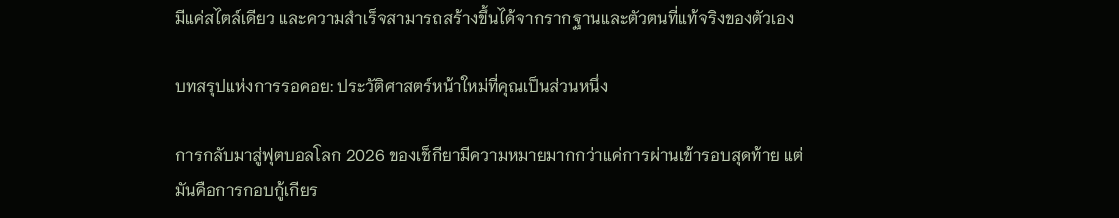มีแค่สไตล์เดียว และความสำเร็จสามารถสร้างขึ้นได้จากรากฐานและตัวตนที่แท้จริงของตัวเอง

บทสรุปแห่งการรอคอย: ประวัติศาสตร์หน้าใหม่ที่คุณเป็นส่วนหนึ่ง

การกลับมาสู่ฟุตบอลโลก 2026 ของเช็กียามีความหมายมากกว่าแค่การผ่านเข้ารอบสุดท้าย แต่มันคือการกอบกู้เกียร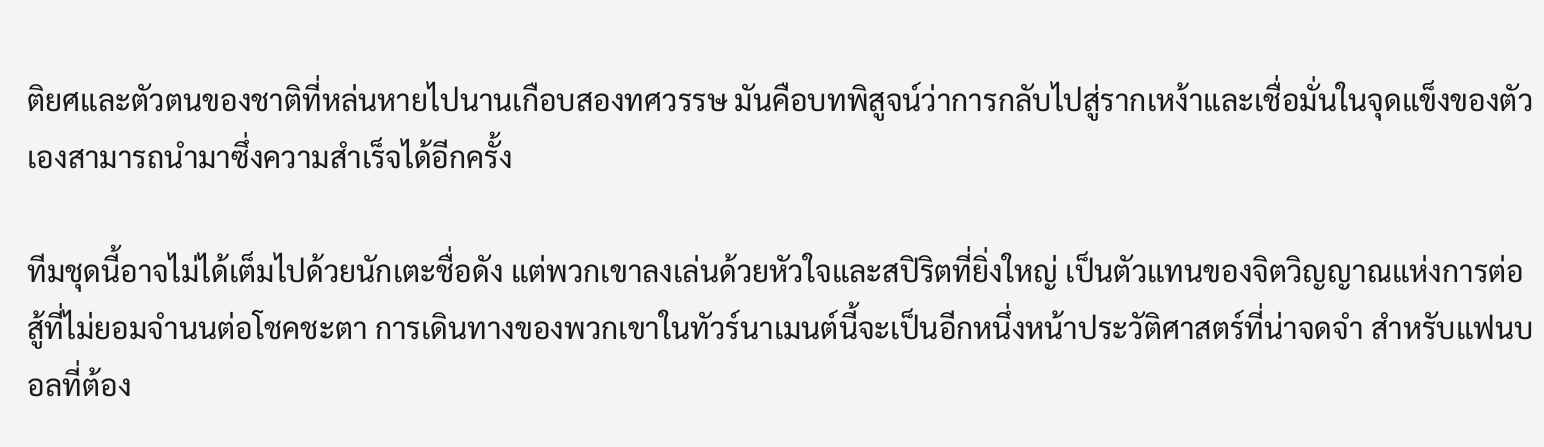ติยศและตัวตนของชาติที่หล่นหายไปนานเกือบสองทศวรรษ มันคือบทพิสูจน์ว่าการกลับไปสู่รากเหง้าและเชื่อมั่นในจุดแข็งของตัวเองสามารถนำมาซึ่งความสำเร็จได้อีกครั้ง

ทีมชุดนี้อาจไม่ได้เต็มไปด้วยนักเตะชื่อดัง แต่พวกเขาลงเล่นด้วยหัวใจและสปิริตที่ยิ่งใหญ่ เป็นตัวแทนของจิตวิญญาณแห่งการต่อสู้ที่ไม่ยอมจำนนต่อโชคชะตา การเดินทางของพวกเขาในทัวร์นาเมนต์นี้จะเป็นอีกหนึ่งหน้าประวัติศาสตร์ที่น่าจดจำ สำหรับแฟนบอลที่ต้อง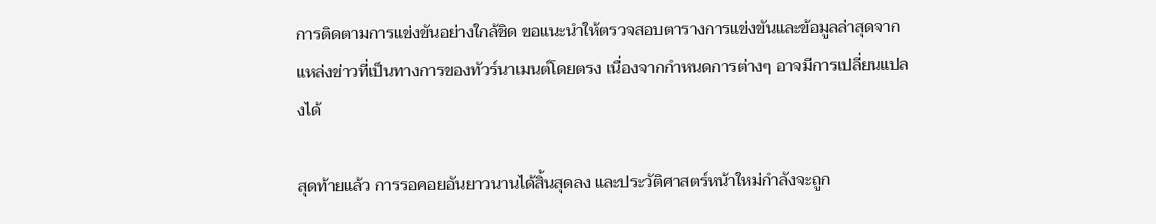การติดตามการแข่งขันอย่างใกล้ชิด ขอแนะนำให้ตรวจสอบตารางการแข่งขันและข้อมูลล่าสุดจากแหล่งข่าวที่เป็นทางการของทัวร์นาเมนต์โดยตรง เนื่องจากกำหนดการต่างๆ อาจมีการเปลี่ยนแปลงได้

สุดท้ายแล้ว การรอคอยอันยาวนานได้สิ้นสุดลง และประวัติศาสตร์หน้าใหม่กำลังจะถูก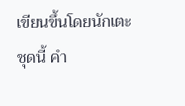เขียนขึ้นโดยนักเตะชุดนี้ คำ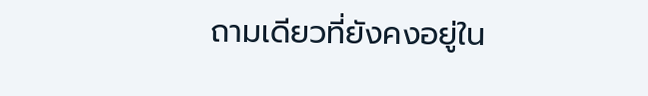ถามเดียวที่ยังคงอยู่ใน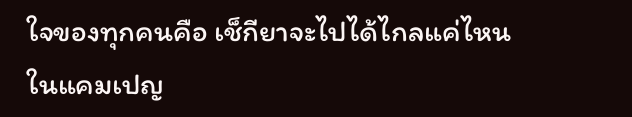ใจของทุกคนคือ เช็กียาจะไปได้ไกลแค่ไหนในแคมเปญ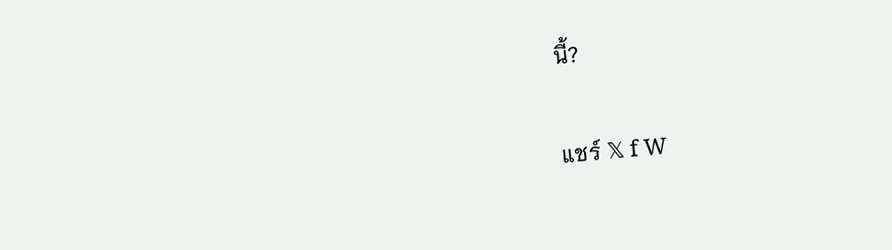นี้?

แชร์ 𝕏 f W